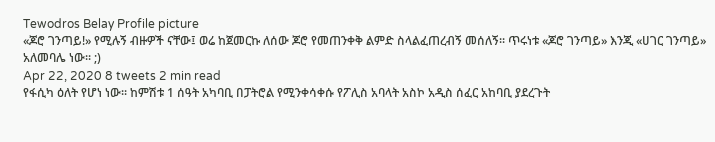Tewodros Belay Profile picture
«ጆሮ ገንጣይ!» የሚሉኝ ብዙዎች ናቸው፤ ወሬ ከጀመርኩ ለሰው ጆሮ የመጠንቀቅ ልምድ ስላልፈጠረብኝ መሰለኝ፡፡ ጥሩነቱ «ጆሮ ገንጣይ» እንጂ «ሀገር ገንጣይ» አለመባሌ ነው፡፡ ;)
Apr 22, 2020 8 tweets 2 min read
የፋሲካ ዕለት የሆነ ነው፡፡ ከምሽቱ 1 ሰዓት አካባቢ በፓትሮል የሚንቀሳቀሱ የፖሊስ አባላት አስኮ አዲስ ሰፈር አከባቢ ያደረጉት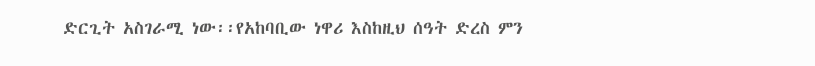ድርጊት አስገራሚ ነው፡፡የአከባቢው ነዋሪ እስከዚህ ሰዓት ድረስ ምን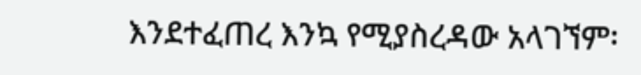እንደተፈጠረ እንኳ የሚያስረዳው አላገኘም፡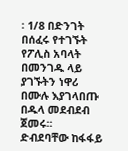፡ 1/8 በድንገት በሰፈሩ የተገኙት የፖሊስ አባላት በመንገዱ ላይ ያገኙትን ነዋሪ በሙሉ እያገላበጡ በዱላ መደብደብ ጀመሩ፡፡ ድብደባቸው ከፋፋይ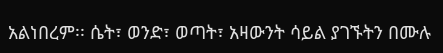አልነበረም፡፡ ሴት፣ ወንድ፣ ወጣት፣ አዛውንት ሳይል ያገኙትን በሙሉ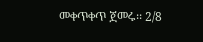መቀጥቀጥ ጀመሩ፡፡ 2/8